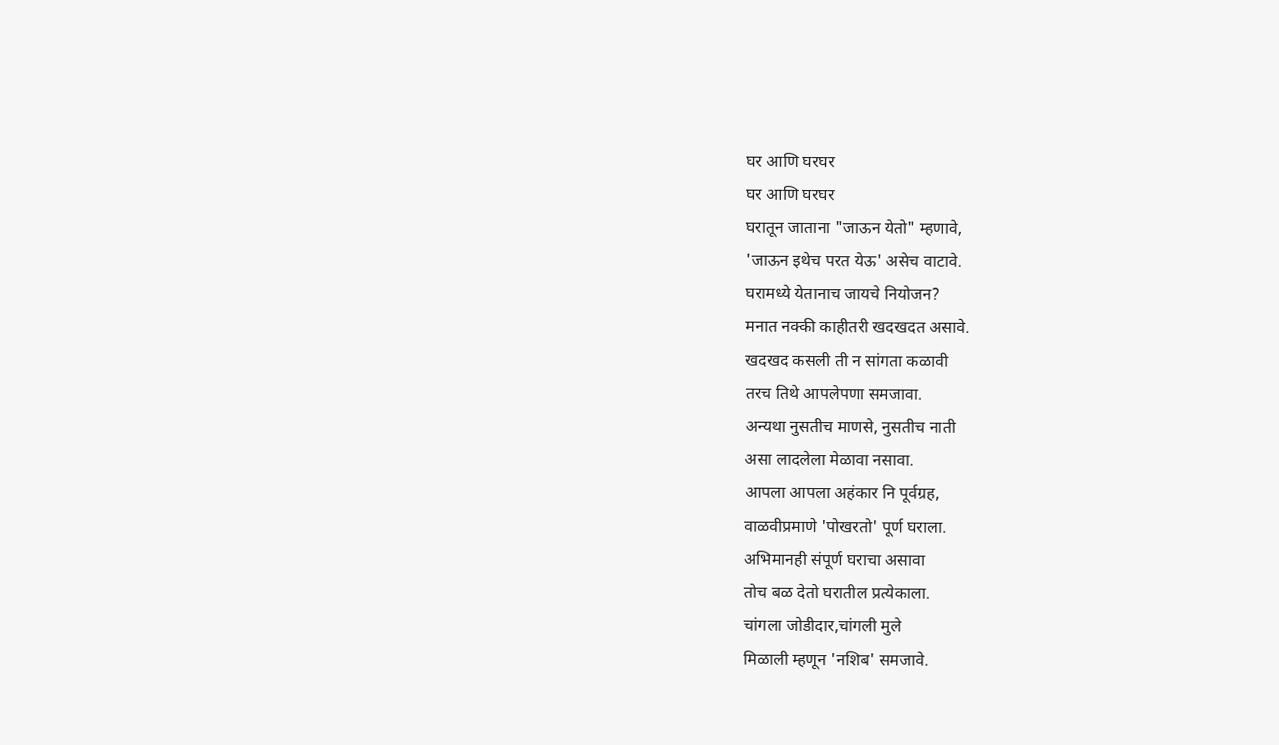घर आणि घरघर
घर आणि घरघर
घरातून जाताना "जाऊन येतो" म्हणावे,
'जाऊन इथेच परत येऊ' असेच वाटावे.
घरामध्ये येतानाच जायचे नियोजन?
मनात नक्की काहीतरी खदखदत असावे.
खदखद कसली ती न सांगता कळावी
तरच तिथे आपलेपणा समजावा.
अन्यथा नुसतीच माणसे, नुसतीच नाती
असा लादलेला मेळावा नसावा.
आपला आपला अहंकार नि पूर्वग्रह,
वाळवीप्रमाणे 'पोखरतो' पूर्ण घराला.
अभिमानही संपूर्ण घराचा असावा
तोच बळ देतो घरातील प्रत्येकाला.
चांगला जोडीदार,चांगली मुले
मिळाली म्हणून 'नशिब' समजावे.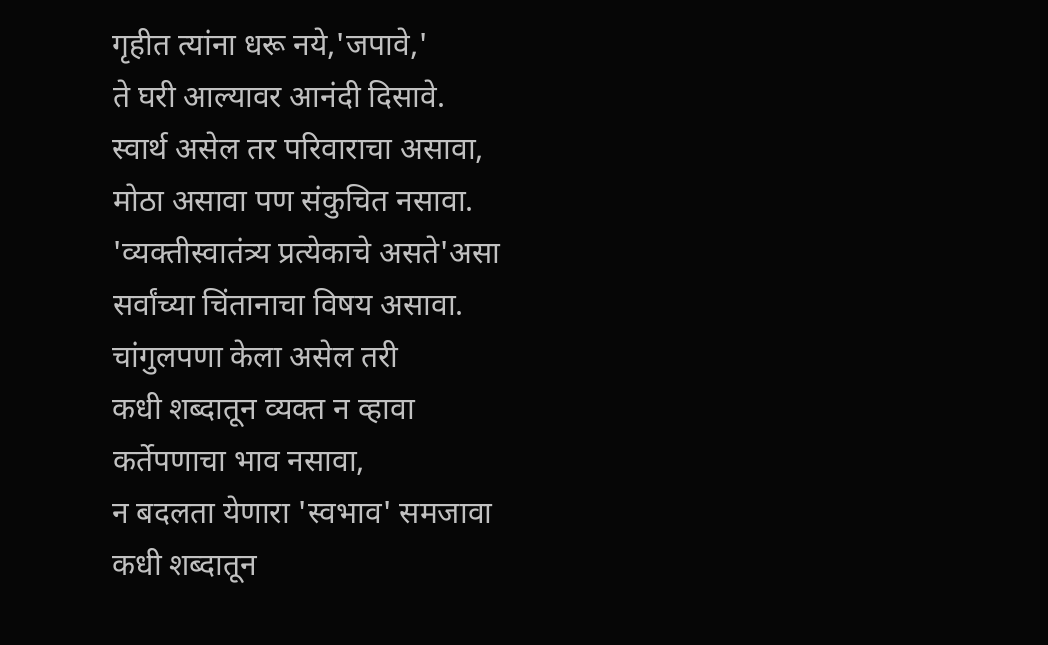गृहीत त्यांना धरू नये,'जपावे,'
ते घरी आल्यावर आनंदी दिसावे.
स्वार्थ असेल तर परिवाराचा असावा,
मोठा असावा पण संकुचित नसावा.
'व्यक्तीस्वातंत्र्य प्रत्येकाचे असते'असा
सर्वांच्या चिंतानाचा विषय असावा.
चांगुलपणा केला असेल तरी
कधी शब्दातून व्यक्त न व्हावा
कर्तेपणाचा भाव नसावा,
न बदलता येणारा 'स्वभाव' समजावा
कधी शब्दातून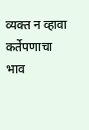व्यक्त न व्हावा
कर्तेपणाचा भाव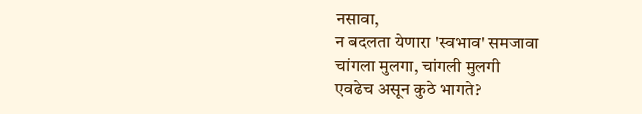नसावा,
न बदलता येणारा 'स्वभाव' समजावा
चांगला मुलगा, चांगली मुलगी
एवढेच असून कुठे भागते?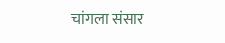चांगला संसार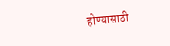होण्यासाठी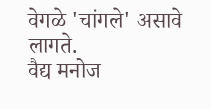वेगळे 'चांगले' असावे लागते.
वैद्य मनोज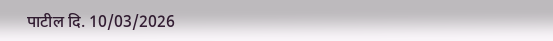पाटील दि. 10/03/2026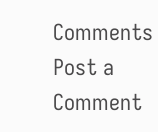Comments
Post a Comment